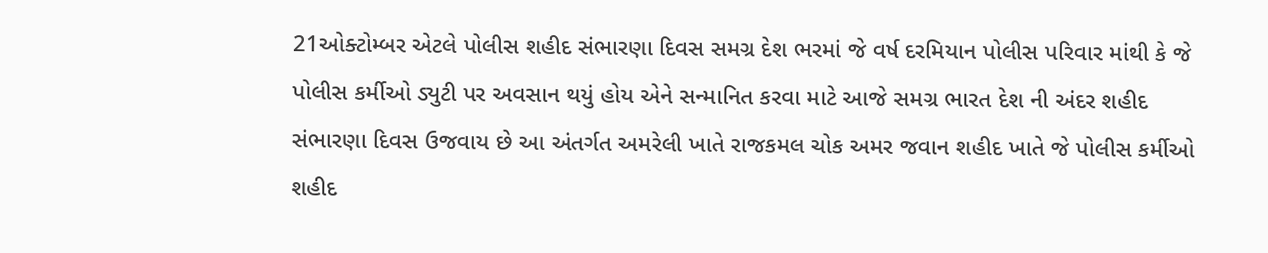21ઓક્ટોમ્બર એટલે પોલીસ શહીદ સંભારણા દિવસ સમગ્ર દેશ ભરમાં જે વર્ષ દરમિયાન પોલીસ પરિવાર માંથી કે જે પોલીસ કર્મીઓ ડ્યુટી પર અવસાન થયું હોય એને સન્માનિત કરવા માટે આજે સમગ્ર ભારત દેશ ની અંદર શહીદ સંભારણા દિવસ ઉજવાય છે આ અંતર્ગત અમરેલી ખાતે રાજકમલ ચોક અમર જવાન શહીદ ખાતે જે પોલીસ કર્મીઓ શહીદ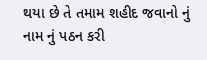થયા છે તે તમામ શહીદ જવાનો નું નામ નું પઠન કરી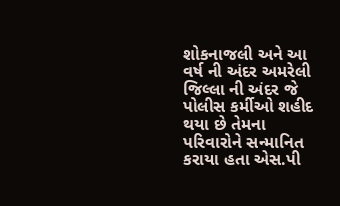શોકનાજલી અને આ વર્ષ ની અંદર અમરેલી જિલ્લા ની અંદર જે પોલીસ કર્મીઓ શહીદ થયા છે તેમના પરિવારોને સન્માનિત કરાયા હતા એસ.પી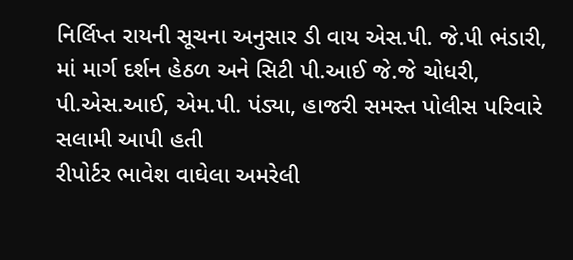નિર્લિપ્ત રાયની સૂચના અનુસાર ડી વાય એસ.પી. જે.પી ભંડારી, માં માર્ગ દર્શન હેઠળ અને સિટી પી.આઈ જે.જે ચોધરી, પી.એસ.આઈ, એમ.પી. પંડ્યા, હાજરી સમસ્ત પોલીસ પરિવારે સલામી આપી હતી
રીપોર્ટર ભાવેશ વાઘેલા અમરેલી